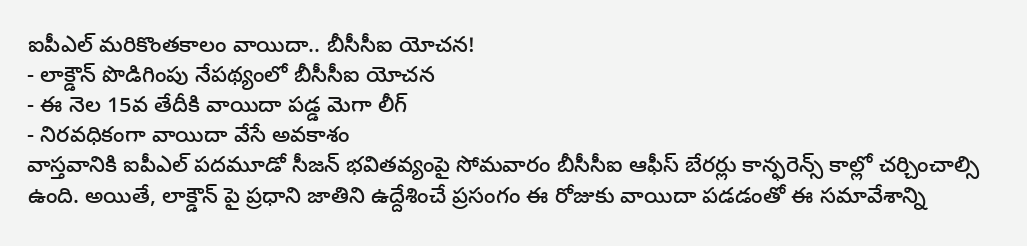ఐపీఎల్ మరికొంతకాలం వాయిదా.. బీసీసీఐ యోచన!
- లాక్డౌన్ పొడిగింపు నేపథ్యంలో బీసీసీఐ యోచన
- ఈ నెల 15వ తేదీకి వాయిదా పడ్డ మెగా లీగ్
- నిరవధికంగా వాయిదా వేసే అవకాశం
వాస్తవానికి ఐపీఎల్ పదమూడో సీజన్ భవితవ్యంపై సోమవారం బీసీసీఐ ఆఫీస్ బేరర్లు కాన్ఫరెన్స్ కాల్లో చర్చించాల్సి ఉంది. అయితే, లాక్డౌన్ పై ప్రధాని జాతిని ఉద్దేశించే ప్రసంగం ఈ రోజుకు వాయిదా పడడంతో ఈ సమావేశాన్ని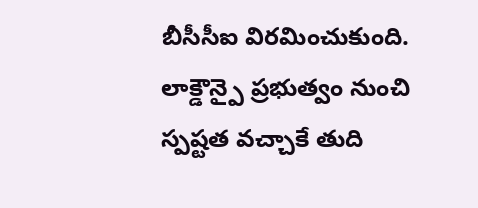బీసీసీఐ విరమించుకుంది. లాక్డౌన్పై ప్రభుత్వం నుంచి స్పష్టత వచ్చాకే తుది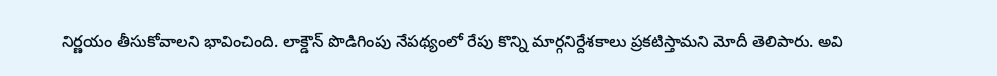నిర్ణయం తీసుకోవాలని భావించింది. లాక్డౌన్ పొడిగింపు నేపథ్యంలో రేపు కొన్ని మార్గనిర్దేశకాలు ప్రకటిస్తామని మోదీ తెలిపారు. అవి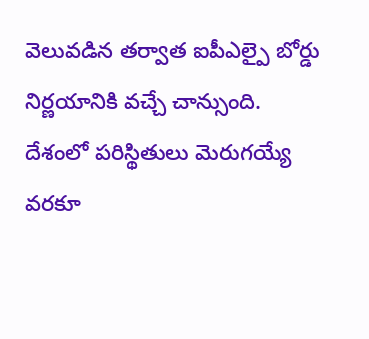వెలువడిన తర్వాత ఐపీఎల్పై బోర్డు నిర్ణయానికి వచ్చే చాన్సుంది. దేశంలో పరిస్థితులు మెరుగయ్యే వరకూ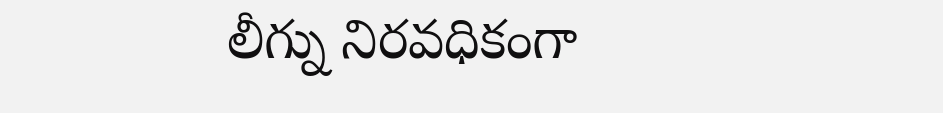లీగ్ను నిరవధికంగా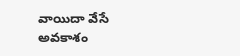వాయిదా వేసే అవకాశం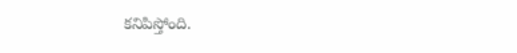కనిపిస్తోంది.